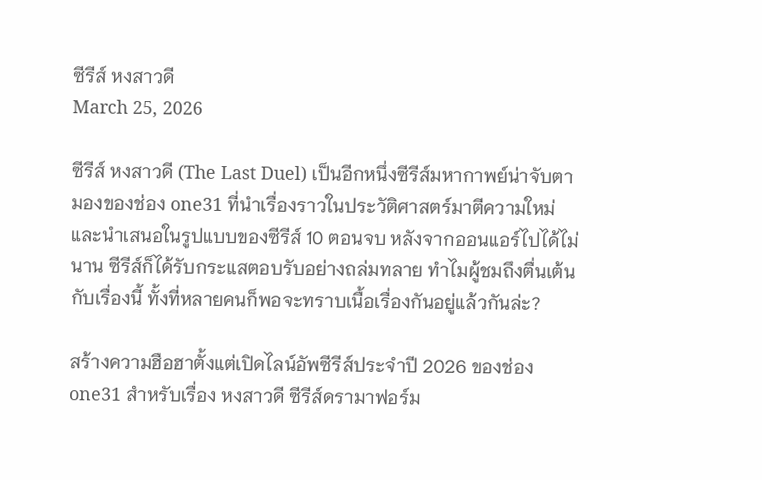ซีรีส์ หงสาวดี
March 25, 2026

ซีรีส์ หงสาวดี (The Last Duel) เป็นอีกหนึ่งซีรีส์มหากาพย์น่าจับตามองของช่อง one31 ที่นำเรื่องราวในประวัติศาสตร์มาตีความใหม่ และนำเสนอในรูปแบบของซีรีส์ 10 ตอนจบ หลังจากออนแอร์ไปได้ไม่นาน ซีรีส์ก็ได้รับกระแสตอบรับอย่างถล่มทลาย ทำไมผู้ชมถึงตื่นเต้นกับเรื่องนี้ ทั้งที่หลายคนก็พอจะทราบเนื้อเรื่องกันอยู่แล้วกันล่ะ?

สร้างความฮือฮาตั้งแต่เปิดไลน์อัพซีรีส์ประจำปี 2026 ของช่อง one31 สำหรับเรื่อง หงสาวดี ซีรีส์ดรามาฟอร์ม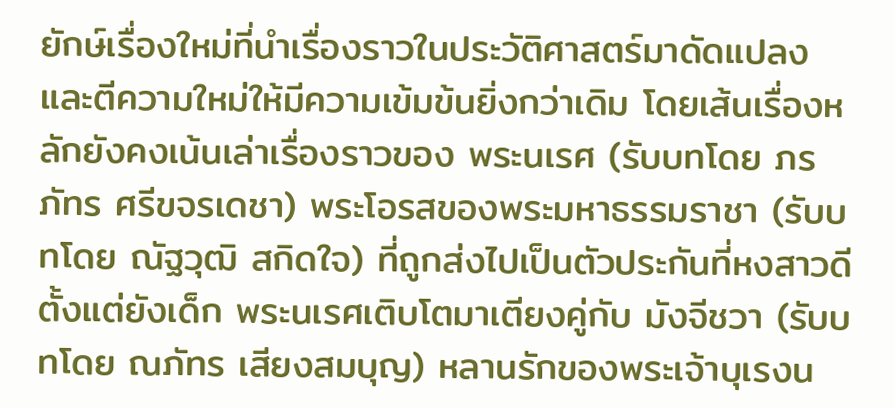ยักษ์เรื่องใหม่ที่นำเรื่องราวในประวัติศาสตร์มาดัดแปลง และตีความใหม่ให้มีความเข้มข้นยิ่งกว่าเดิม โดยเส้นเรื่องหลักยังคงเน้นเล่าเรื่องราวของ พระนเรศ (รับบทโดย ภรภัทร ศรีขจรเดชา) พระโอรสของพระมหาธรรมราชา (รับบทโดย ณัฐวุฒิ สกิดใจ) ที่ถูกส่งไปเป็นตัวประกันที่หงสาวดีตั้งแต่ยังเด็ก พระนเรศเติบโตมาเตียงคู่กับ มังจีชวา (รับบทโดย ณภัทร เสียงสมบุญ) หลานรักของพระเจ้าบุเรงน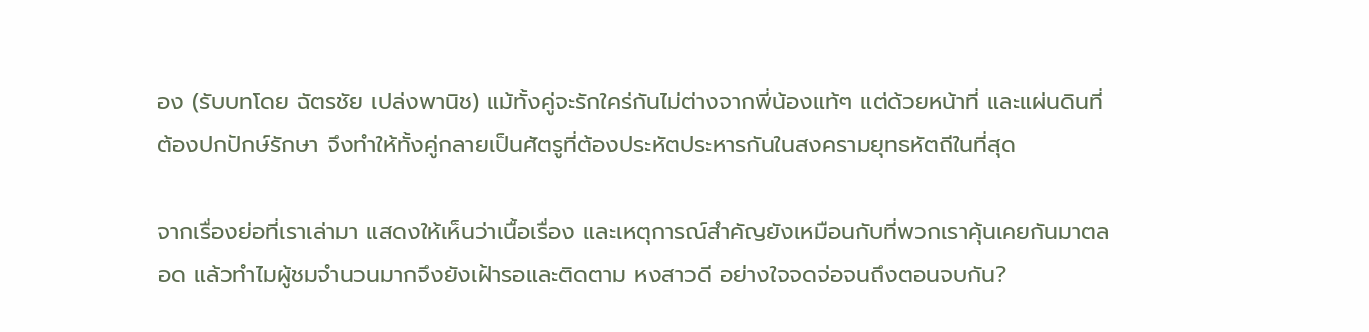อง (รับบทโดย ฉัตรชัย เปล่งพานิช) แม้ทั้งคู่จะรักใคร่กันไม่ต่างจากพี่น้องแท้ๆ แต่ด้วยหน้าที่ และแผ่นดินที่ต้องปกปักษ์รักษา จึงทำให้ทั้งคู่กลายเป็นศัตรูที่ต้องประหัตประหารกันในสงครามยุทธหัตถีในที่สุด

จากเรื่องย่อที่เราเล่ามา แสดงให้เห็นว่าเนื้อเรื่อง และเหตุการณ์สำคัญยังเหมือนกับที่พวกเราคุ้นเคยกันมาตลอด แล้วทำไมผู้ชมจำนวนมากจึงยังเฝ้ารอและติดตาม หงสาวดี อย่างใจจดจ่อจนถึงตอนจบกัน?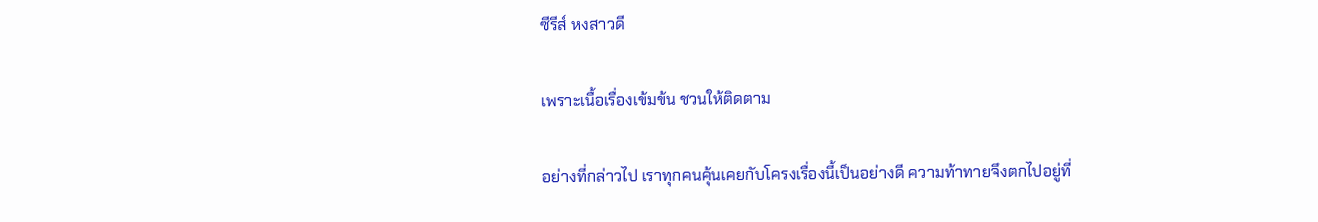ซีรีส์ หงสาวดี

เพราะเนื้อเรื่องเข้มข้น ชวนให้ติดตาม

อย่างที่กล่าวไป เราทุกคนคุ้นเคยกับโครงเรื่องนี้เป็นอย่างดี ความท้าทายจึงตกไปอยู่ที่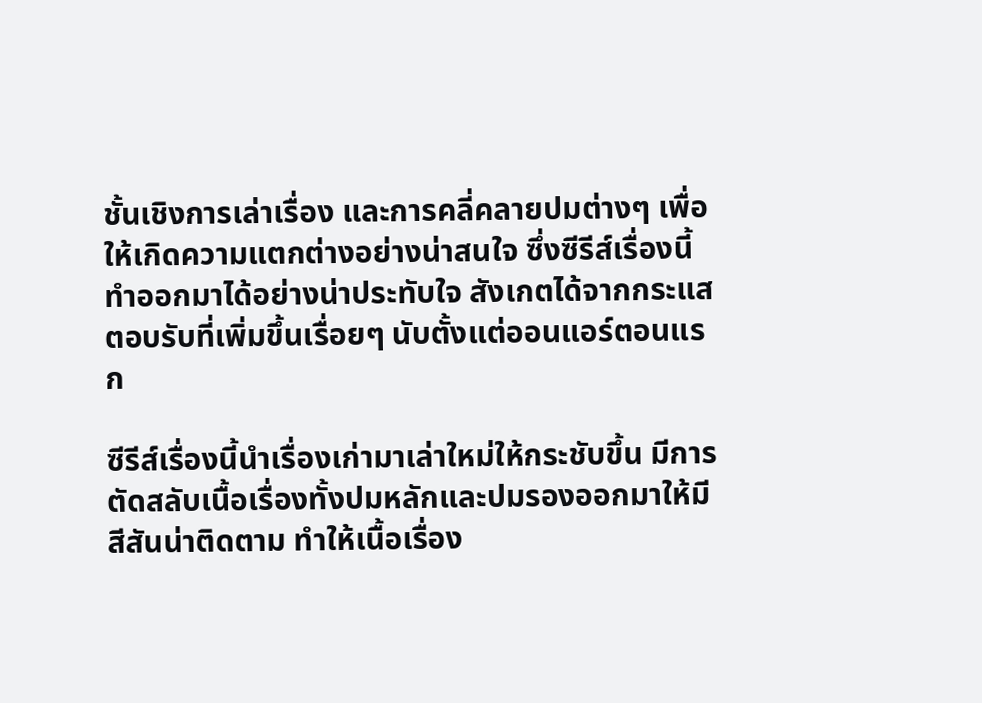ชั้นเชิงการเล่าเรื่อง และการคลี่คลายปมต่างๆ เพื่อให้เกิดความแตกต่างอย่างน่าสนใจ ซึ่งซีรีส์เรื่องนี้ทำออกมาได้อย่างน่าประทับใจ สังเกตได้จากกระแสตอบรับที่เพิ่มขึ้นเรื่อยๆ นับตั้งแต่ออนแอร์ตอนแรก

ซีรีส์เรื่องนี้นำเรื่องเก่ามาเล่าใหม่ให้กระชับขึ้น มีการตัดสลับเนื้อเรื่องทั้งปมหลักและปมรองออกมาให้มีสีสันน่าติดตาม ทำให้เนื้อเรื่อง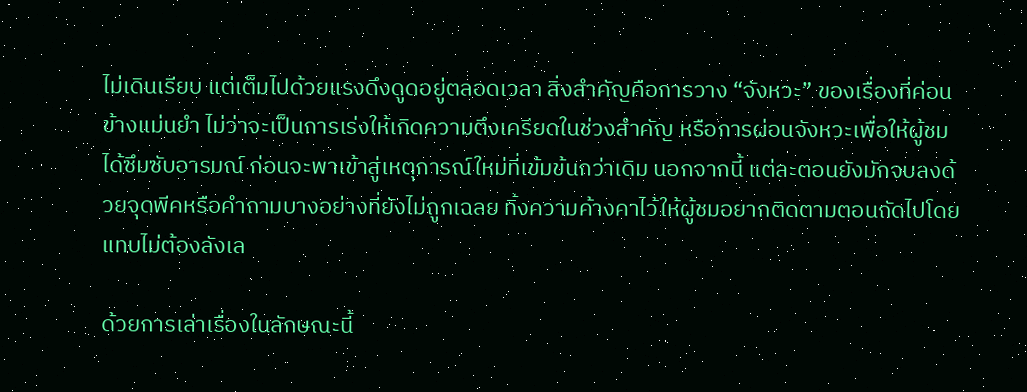ไม่เดินเรียบ แต่เต็มไปด้วยแรงดึงดูดอยู่ตลอดเวลา สิ่งสำคัญคือการวาง “จังหวะ” ของเรื่องที่ค่อนข้างแม่นยำ ไม่ว่าจะเป็นการเร่งให้เกิดความตึงเครียดในช่วงสำคัญ หรือการผ่อนจังหวะเพื่อให้ผู้ชมได้ซึมซับอารมณ์ ก่อนจะพาเข้าสู่เหตุการณ์ใหม่ที่เข้มข้นกว่าเดิม นอกจากนี้ แต่ละตอนยังมักจบลงด้วยจุดพีคหรือคำถามบางอย่างที่ยังไม่ถูกเฉลย ทิ้งความค้างคาไว้ให้ผู้ชมอยากติดตามตอนถัดไปโดยแทบไม่ต้องลังเล

ด้วยการเล่าเรื่องในลักษณะนี้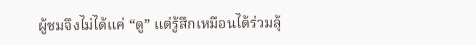ผู้ชมจึงไม่ได้แค่ “ดู” แต่รู้สึกเหมือนได้ร่วมลุ้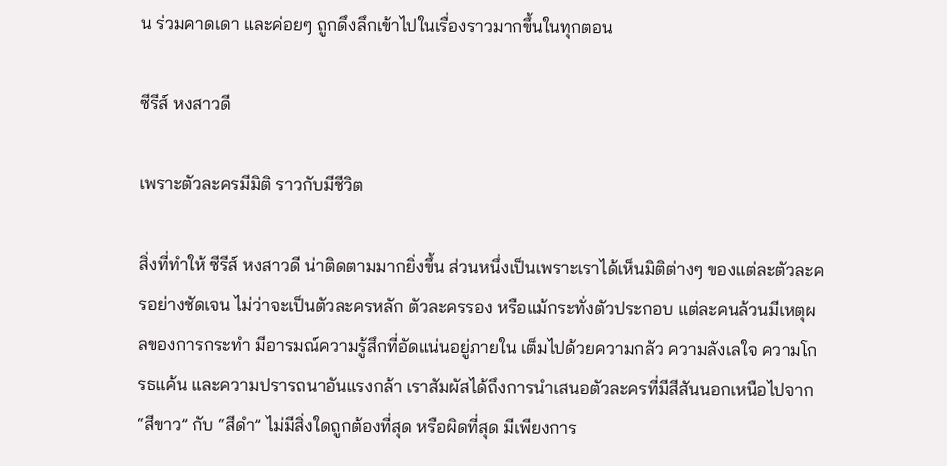น ร่วมคาดเดา และค่อยๆ ถูกดึงลึกเข้าไปในเรื่องราวมากขึ้นในทุกตอน

ซีรีส์ หงสาวดี

เพราะตัวละครมีมิติ ราวกับมีชีวิต

สิ่งที่ทำให้ ซีรีส์ หงสาวดี น่าติดตามมากยิ่งขึ้น ส่วนหนึ่งเป็นเพราะเราได้เห็นมิติต่างๆ ของแต่ละตัวละครอย่างชัดเจน ไม่ว่าจะเป็นตัวละครหลัก ตัวละครรอง หรือแม้กระทั่งตัวประกอบ แต่ละคนล้วนมีเหตุผลของการกระทำ มีอารมณ์ความรู้สึกที่อัดแน่นอยู่ภายใน เต็มไปด้วยความกลัว ความลังเลใจ ความโกรธแค้น และความปรารถนาอันแรงกล้า เราสัมผัสได้ถึงการนำเสนอตัวละครที่มีสีสันนอกเหนือไปจาก “สีขาว” กับ “สีดำ” ไม่มีสิ่งใดถูกต้องที่สุด หรือผิดที่สุด มีเพียงการ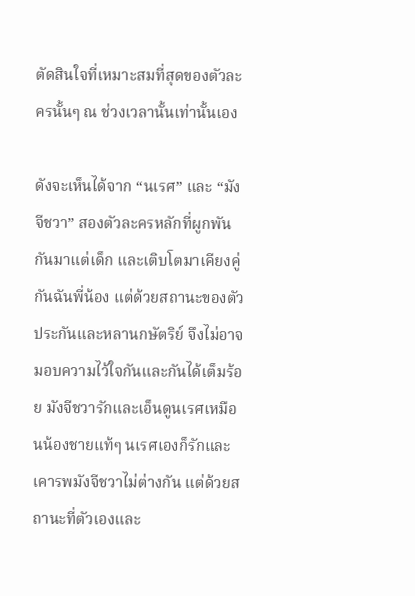ตัดสินใจที่เหมาะสมที่สุดของตัวละครนั้นๆ ณ ช่วงเวลานั้นเท่านั้นเอง

ดังจะเห็นได้จาก “นเรศ” และ “มังจีชวา” สองตัวละครหลักที่ผูกพันกันมาแต่เด็ก และเติบโตมาเคียงคู่กันฉันพี่น้อง แต่ด้วยสถานะของตัวประกันและหลานกษัตริย์ จึงไม่อาจมอบความไว้ใจกันและกันได้เต็มร้อย มังจีชวารักและเอ็นดูนเรศเหมือนน้องชายแท้ๆ นเรศเองก็รักและเคารพมังจีชวาไม่ต่างกัน แต่ด้วยสถานะที่ตัวเองและ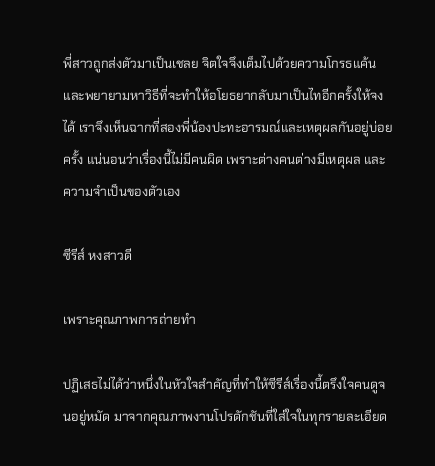พี่สาวถูกส่งตัวมาเป็นเชลย จิตใจจึงเต็มไปด้วยความโกรธแค้น และพยายามหาวิธีที่จะทำให้อโยธยากลับมาเป็นไทอีกครั้งให้จงได้ เราจึงเห็นฉากที่สองพี่น้องปะทะอารมณ์และเหตุผลกันอยู่บ่อยครั้ง แน่นอนว่าเรื่องนี้ไม่มีคนผิด เพราะต่างคนต่างมีเหตุผล และความจำเป็นของตัวเอง

ซีรีส์ หงสาวดี

เพราะคุณภาพการถ่ายทำ

ปฏิเสธไม่ได้ว่าหนึ่งในหัวใจสำคัญที่ทำให้ซีรีส์เรื่องนี้ตรึงใจคนดูจนอยู่หมัด มาจากคุณภาพงานโปรดักชันที่ใส่ใจในทุกรายละเอียด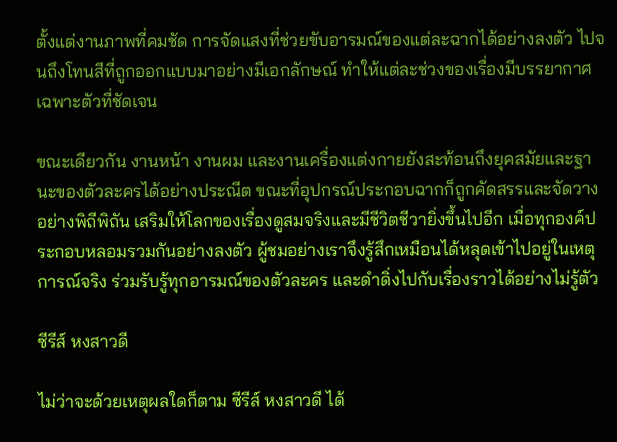ตั้งแต่งานภาพที่คมชัด การจัดแสงที่ช่วยขับอารมณ์ของแต่ละฉากได้อย่างลงตัว ไปจนถึงโทนสีที่ถูกออกแบบมาอย่างมีเอกลักษณ์ ทำให้แต่ละช่วงของเรื่องมีบรรยากาศเฉพาะตัวที่ชัดเจน

ขณะเดียวกัน งานหน้า งานผม และงานเครื่องแต่งกายยังสะท้อนถึงยุคสมัยและฐานะของตัวละครได้อย่างประณีต ขณะที่อุปกรณ์ประกอบฉากก็ถูกคัดสรรและจัดวางอย่างพิถีพิถัน เสริมให้โลกของเรื่องดูสมจริงและมีชีวิตชีวายิ่งขึ้นไปอีก เมื่อทุกองค์ประกอบหลอมรวมกันอย่างลงตัว ผู้ชมอย่างเราจึงรู้สึกเหมือนได้หลุดเข้าไปอยู่ในเหตุการณ์จริง ร่วมรับรู้ทุกอารมณ์ของตัวละคร และดำดิ่งไปกับเรื่องราวได้อย่างไม่รู้ตัว

ซีรีส์ หงสาวดี

ไม่ว่าจะด้วยเหตุผลใดก็ตาม ซีรีส์ หงสาวดี ได้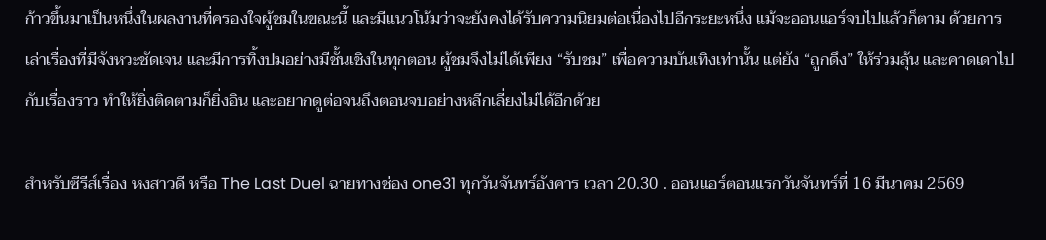ก้าวขึ้นมาเป็นหนึ่งในผลงานที่ครองใจผู้ชมในขณะนี้ และมีแนวโน้มว่าจะยังคงได้รับความนิยมต่อเนื่องไปอีกระยะหนึ่ง แม้จะออนแอร์จบไปแล้วก็ตาม ด้วยการเล่าเรื่องที่มีจังหวะชัดเจน และมีการทิ้งปมอย่างมีชั้นเชิงในทุกตอน ผู้ชมจึงไม่ได้เพียง “รับชม” เพื่อความบันเทิงเท่านั้น แต่ยัง “ถูกดึง” ให้ร่วมลุ้น และคาดเดาไปกับเรื่องราว ทำให้ยิ่งติดตามก็ยิ่งอิน และอยากดูต่อจนถึงตอนจบอย่างหลีกเลี่ยงไม่ได้อีกด้วย

สำหรับซีรีส์เรื่อง หงสาวดี หรือ The Last Duel ฉายทางช่อง one31 ทุกวันจันทร์อังคาร เวลา 20.30 . ออนแอร์ตอนแรกวันจันทร์ที่ 16 มีนาคม 2569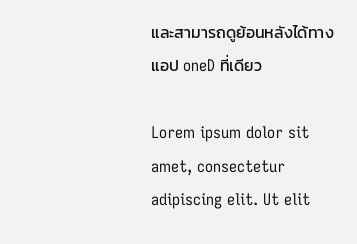และสามารถดูย้อนหลังได้ทางแอป oneD ที่เดียว

Lorem ipsum dolor sit amet, consectetur adipiscing elit. Ut elit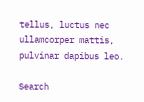tellus, luctus nec ullamcorper mattis, pulvinar dapibus leo.

Search